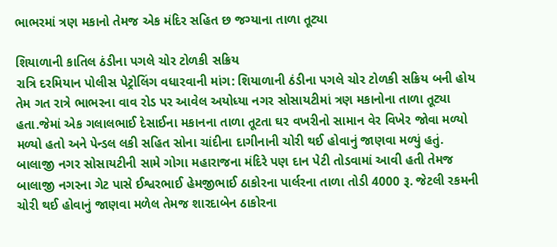ભાભરમાં ત્રણ મકાનો તેમજ એક મંદિર સહિત છ જગ્યાના તાળા તૂટ્યા

શિયાળાની કાતિલ ઠંડીના પગલે ચોર ટોળકી સક્રિય
રાત્રિ દરમિયાન પોલીસ પેટ્રોલિંગ વધારવાની માંગ: શિયાળાની ઠંડીના પગલે ચોર ટોળકી સક્રિય બની હોય તેમ ગત રાત્રે ભાભરના વાવ રોડ પર આવેલ અયોધ્યા નગર સોસાયટીમાં ત્રણ મકાનોના તાળા તૂટ્યા હતા.જેમાં એક ગલાલભાઈ દેસાઈના મકાનના તાળા તૂટતા ઘર વખરીનો સામાન વેર વિખેર જોવા મળ્યો મળ્યો હતો અને પેન્ડલ લકી સહિત સોના ચાંદીના દાગીનાની ચોરી થઈ હોવાનું જાણવા મળ્યું હતું. બાલાજી નગર સોસાયટીની સામે ગોગા મહારાજના મંદિરે પણ દાન પેટી તોડવામાં આવી હતી તેમજ બાલાજી નગરના ગેટ પાસે ઈશ્વરભાઈ હેમજીભાઈ ઠાકોરના પાર્લરના તાળા તોડી 4000 રૂ. જેટલી રકમની ચોરી થઈ હોવાનું જાણવા મળેલ તેમજ શારદાબેન ઠાકોરના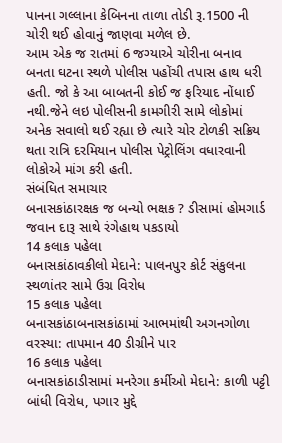પાનના ગલ્લાના કેબિનના તાળા તોડી રૂ.1500 ની ચોરી થઈ હોવાનું જાણવા મળેલ છે.
આમ એક જ રાતમાં 6 જગ્યાએ ચોરીના બનાવ બનતા ઘટના સ્થળે પોલીસ પહોંચી તપાસ હાથ ધરી હતી. જો કે આ બાબતની કોઈ જ ફરિયાદ નોંધાઈ નથી.જેને લઇ પોલીસની કામગીરી સામે લોકોમાં અનેક સવાલો થઈ રહ્યા છે ત્યારે ચોર ટોળકી સક્રિય થતા રાત્રિ દરમિયાન પોલીસ પેટ્રોલિંગ વધારવાની લોકોએ માંગ કરી હતી.
સંબંધિત સમાચાર
બનાસકાંઠારક્ષક જ બન્યો ભક્ષક ? ડીસામાં હોમગાર્ડ જવાન દારૂ સાથે રંગેહાથ પકડાયો
14 કલાક પહેલા
બનાસકાંઠાવકીલો મેદાને: પાલનપુર કોર્ટ સંકુલના સ્થળાંતર સામે ઉગ્ર વિરોધ
15 કલાક પહેલા
બનાસકાંઠાબનાસકાંઠામાં આભમાંથી અગનગોળા વરસ્યા: તાપમાન 40 ડીગ્રીને પાર
16 કલાક પહેલા
બનાસકાંઠાડીસામાં મનરેગા કર્મીઓ મેદાને: કાળી પટ્ટી બાંધી વિરોધ, પગાર મુદ્દે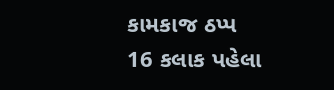કામકાજ ઠપ્પ
16 કલાક પહેલા